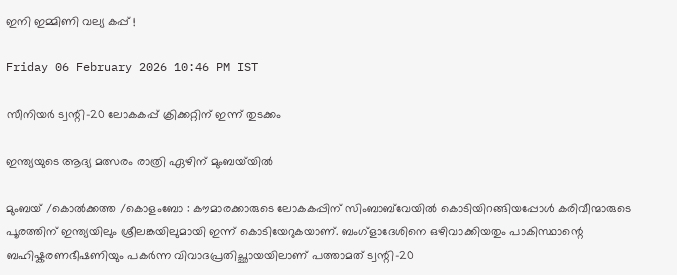ഇനി ഇമ്മിണി വല്യ കപ്പ് !

Friday 06 February 2026 10:46 PM IST

സീനിയർ ട്വന്റി-20 ലോകകപ്പ് ക്രിക്കറ്റിന് ഇന്ന് തുടക്കം

ഇന്ത്യയുടെ ആദ്യ മത്സരം രാത്രി ഏഴിന് മുംബയ്‌യിൽ

മുംബയ് /കൊൽക്കത്ത /കൊളംബോ : കൗമാരക്കാരുടെ ലോകകപ്പിന് സിംബാബ്‌വേയിൽ കൊടിയിറങ്ങിയപ്പോൾ കരിവീന്മാരുടെ പൂരത്തിന് ഇന്ത്യയിലും ശ്രീലങ്കയിലുമായി ഇന്ന് കൊ‌ടിയേറുകയാണ്. ബംഗ്ളാദേശിനെ ഒഴിവാക്കിയതും പാകിസ്ഥാന്റെ ബഹിഷ്കരണഭീഷണിയും പകർന്ന വിവാദപ്രതിച്ഛായയിലാണ് പത്താമത് ട്വന്റി-20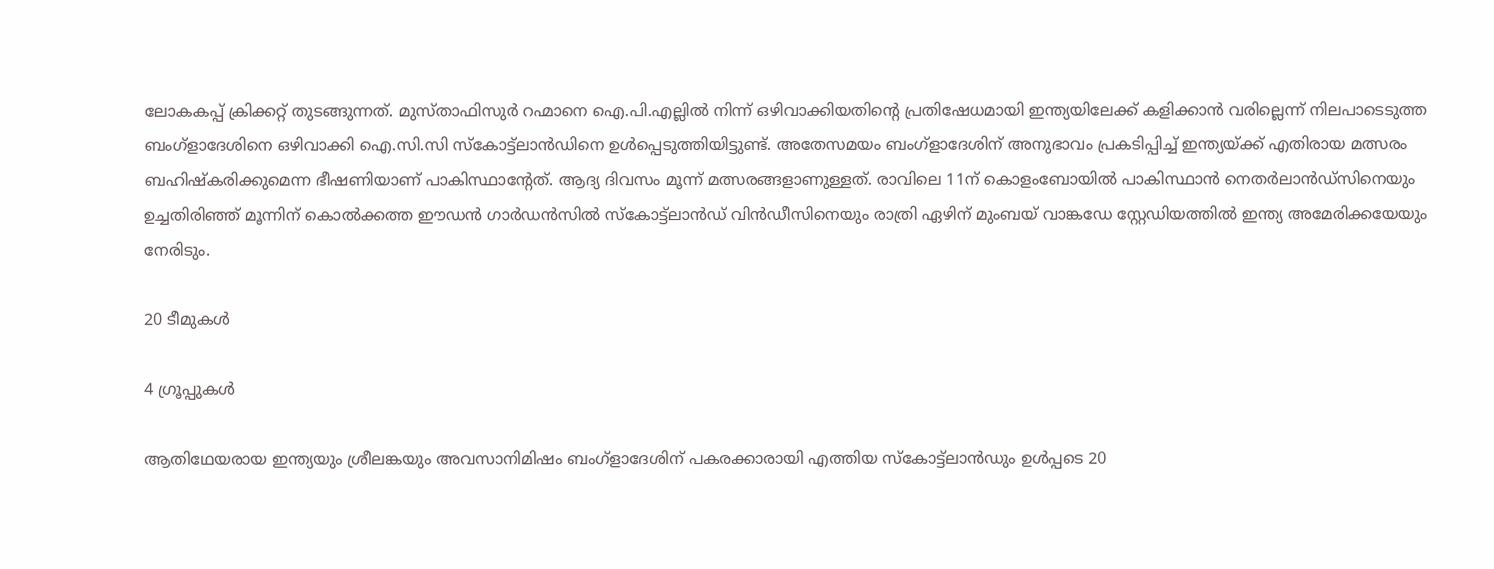ലോകകപ്പ് ക്രിക്കറ്റ് തുടങ്ങുന്നത്. മുസ്താഫിസുർ റഹ്മാനെ ഐ.പി.എല്ലിൽ നിന്ന് ഒഴിവാക്കിയതിന്റെ പ്രതിഷേധമായി ഇന്ത്യയിലേക്ക് കളിക്കാൻ വരില്ലെന്ന് നിലപാടെടുത്ത ബംഗ്ളാദേശിനെ ഒഴിവാക്കി ഐ.സി.സി സ്കോട്ട്‌ലാൻഡിനെ ഉൾപ്പെടുത്തിയിട്ടുണ്ട്. അതേസമയം ബംഗ്ളാദേശിന് അനുഭാവം പ്രകടിപ്പിച്ച് ഇന്ത്യയ്ക്ക് എതിരായ മത്സരം ബഹിഷ്കരിക്കുമെന്ന ഭീഷണിയാണ് പാകിസ്ഥാന്റേത്. ആദ്യ ദിവസം മൂന്ന് മത്സരങ്ങളാണുള്ളത്. രാവിലെ 11ന് കൊളംബോയിൽ പാകിസ്ഥാൻ നെതർലാൻഡ്സിനെയും ഉച്ചതിരിഞ്ഞ് മൂന്നിന് കൊൽക്കത്ത ഈഡൻ ഗാർഡൻസിൽ സ്കോട്ട്‌ലാൻഡ് വിൻഡീസിനെയും രാത്രി ഏഴിന് മുംബയ്‌ വാങ്കഡേ സ്റ്റേഡിയത്തിൽ ഇന്ത്യ അമേരിക്കയേയും നേരിടും.

20 ടീമുകൾ

4 ഗ്രൂപ്പുകൾ

ആതിഥേയരായ ഇന്ത്യയും ശ്രീലങ്കയും അവസാനിമിഷം ബംഗ്ളാദേശിന് പകരക്കാരായി എത്തിയ സ്കോട്ട്‌ലാൻഡും ഉൾപ്പടെ 20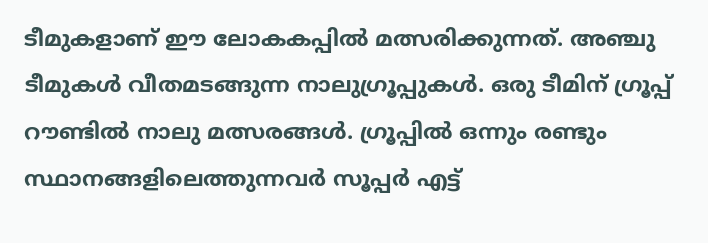ടീമുകളാണ് ഈ ലോകകപ്പിൽ മത്സരിക്കുന്നത്. അഞ്ചു ടീമുകൾ വീതമടങ്ങുന്ന നാലുഗ്രൂപ്പുകൾ. ഒരു ടീമിന് ഗ്രൂപ്പ് റൗണ്ടിൽ നാലു മത്സരങ്ങൾ. ഗ്രൂപ്പിൽ ഒന്നും രണ്ടും സ്ഥാനങ്ങളിലെത്തുന്നവർ സൂപ്പർ എട്ട്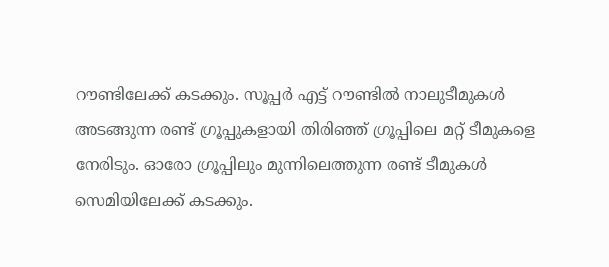റൗണ്ടിലേക്ക് കടക്കും. സൂപ്പർ എട്ട് റൗണ്ടിൽ നാലുടീമുകൾ അടങ്ങുന്ന രണ്ട് ഗ്രൂപ്പുകളായി തിരിഞ്ഞ് ഗ്രൂപ്പിലെ മറ്റ് ടീമുകളെ നേരിടും. ഓരോ ഗ്രൂപ്പിലും മുന്നിലെത്തുന്ന രണ്ട് ടീമുകൾ സെമിയിലേക്ക് കടക്കും.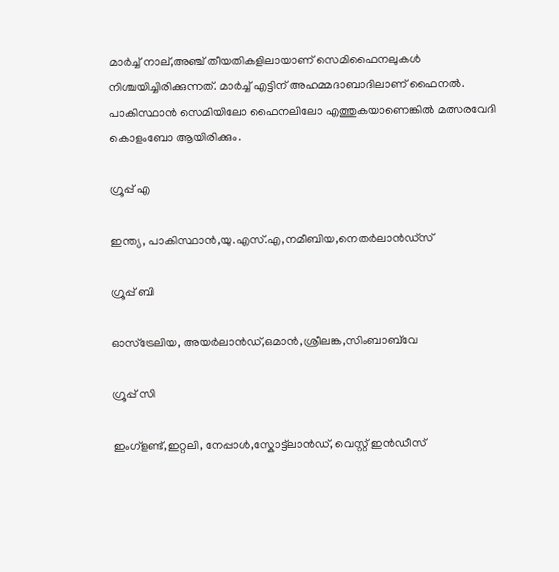മാർച്ച് നാല്,അഞ്ച് തീയതികളിലായാണ് സെമിഫൈനലുകൾ നിശ്ചയിച്ചിരിക്കുന്നത്. മാർച്ച് എട്ടിന് അഹമ്മദാബാദിലാണ് ഫൈനൽ. പാകിസ്ഥാൻ സെമിയിലോ ഫൈനലിലോ എത്തുകയാണെങ്കിൽ മത്സരവേദി കൊളംബോ ആയിരിക്കും.

ഗ്രൂപ്പ് എ

ഇന്ത്യ, പാകിസ്ഥാൻ,യു.എസ്.എ,നമീബിയ,നെതർലാൻഡ്സ്

ഗ്രൂപ്പ് ബി

ഓസ്ട്രേലിയ, അയർലാൻഡ്,ഒമാൻ,ശ്രീലങ്ക,സിംബാബ്‌വേ

ഗ്രൂപ്പ് സി

ഇംഗ്ളണ്ട്,ഇറ്റലി, നേപ്പാൾ,സ്കോട്ട്‌ലാൻഡ്, വെസ്റ്റ് ഇൻഡീസ്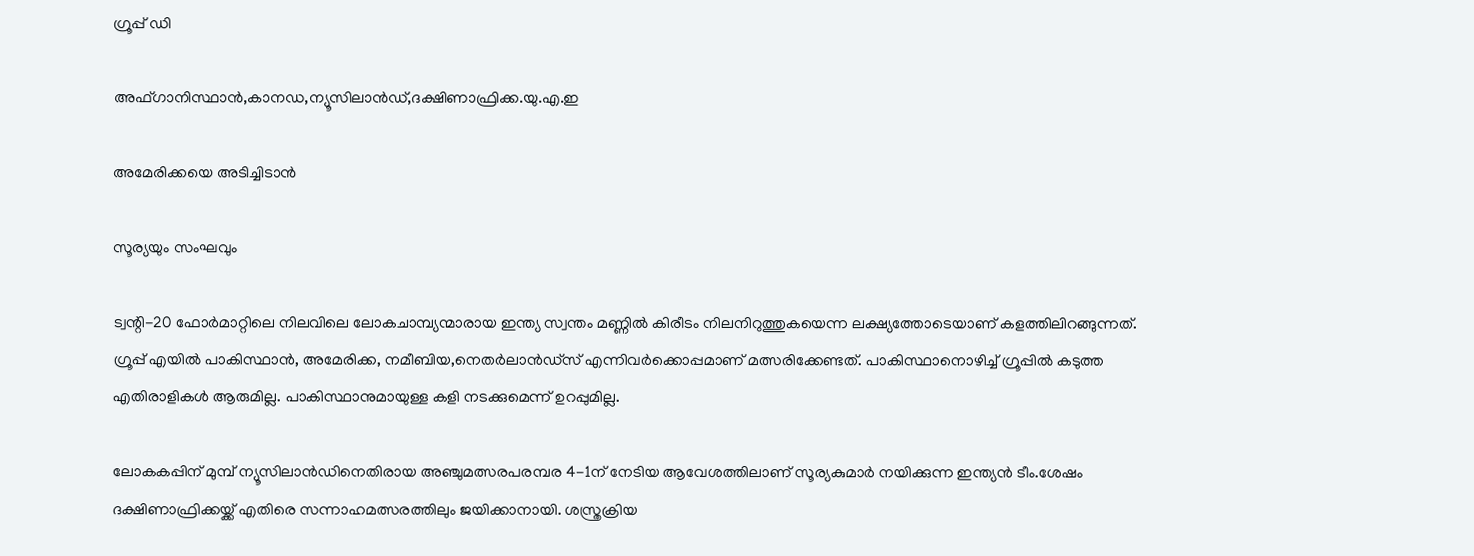ഗ്രൂപ്പ് ഡി

അഫ്ഗാനിസ്ഥാൻ,കാനഡ,ന്യൂസിലാൻഡ്,ദക്ഷിണാഫ്രിക്ക.യു.എ.ഇ

അമേരിക്കയെ അടിച്ചിടാൻ

സൂര്യയും സംഘവും

ട്വന്റി-20 ഫോർമാറ്റിലെ നിലവിലെ ലോകചാമ്പ്യന്മാരായ ഇന്ത്യ സ്വന്തം മണ്ണിൽ കിരീടം നിലനിറുത്തുകയെന്ന ലക്ഷ്യത്തോടെയാണ് കളത്തിലിറങ്ങുന്നത്. ഗ്രൂപ്പ് എയിൽ പാകിസ്ഥാൻ, അമേരിക്ക, നമീബിയ,നെതർലാൻഡ്സ് എന്നിവർക്കൊപ്പമാണ് മത്സരിക്കേണ്ടത്. പാകിസ്ഥാനൊഴിച്ച് ഗ്രൂപ്പിൽ കടുത്ത എതിരാളികൾ ആരുമില്ല. പാകിസ്ഥാനുമായുള്ള കളി നടക്കുമെന്ന് ഉറപ്പുമില്ല.

ലോകകപ്പിന് മുമ്പ് ന്യൂസിലാൻഡിനെതിരായ അഞ്ചുമത്സരപരമ്പര 4-1ന് നേടിയ ആവേശത്തിലാണ് സൂര്യകുമാർ നയിക്കുന്ന ഇന്ത്യൻ ടീം.ശേഷം ദക്ഷിണാഫ്രിക്കയ്ക്ക് എതിരെ സന്നാഹമത്സരത്തിലും ജയിക്കാനായി. ശസ്ത്രക്രിയ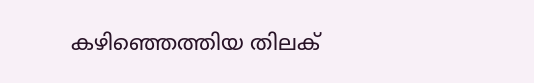കഴിഞ്ഞെത്തിയ തിലക്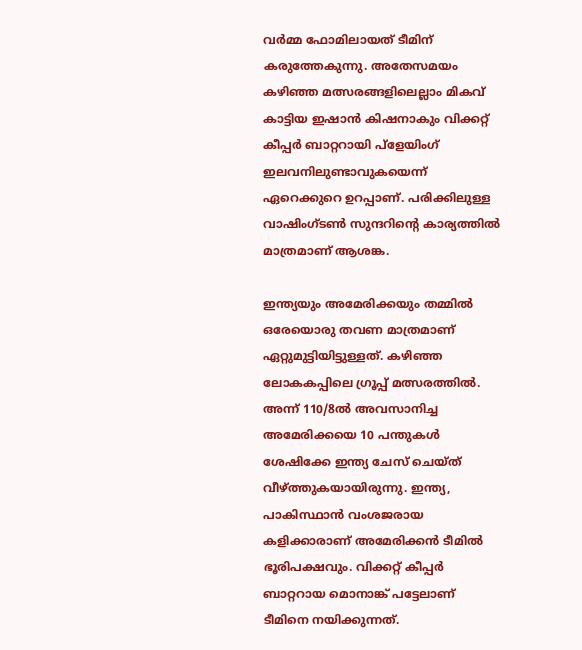വർമ്മ ഫോമിലായത് ടീമിന് കരുത്തേകുന്നു. അതേസമയം കഴിഞ്ഞ മത്സരങ്ങളിലെല്ലാം മികവ് കാട്ടിയ ഇഷാൻ കിഷനാകും വിക്കറ്റ് കീപ്പർ ബാറ്ററായി പ്ളേയിംഗ് ഇലവനിലുണ്ടാവുകയെന്ന് ഏറെക്കുറെ ഉറപ്പാണ്. പരിക്കിലുള്ള വാഷിംഗ്ടൺ സുന്ദറിന്റെ കാര്യത്തിൽ മാത്രമാണ് ആശങ്ക.

ഇന്ത്യയും അമേരിക്കയും തമ്മിൽ ഒരേയൊരു തവണ മാത്രമാണ് ഏറ്റുമുട്ടിയിട്ടുള്ളത്. കഴിഞ്ഞ ലോകകപ്പിലെ ഗ്രൂപ്പ് മത്സരത്തിൽ. അന്ന് 110/8ൽ അവസാനിച്ച അമേരിക്കയെ 10 പന്തുകൾ ശേഷിക്കേ ഇന്ത്യ ചേസ് ചെയ്ത് വീഴ്ത്തുകയായിരുന്നു. ഇന്ത്യ, പാകിസ്ഥാൻ വംശജരായ കളിക്കാരാണ് അമേരിക്കൻ ടീമിൽ ഭൂരിപക്ഷവും. വിക്കറ്റ് കീപ്പർ ബാറ്ററായ മൊനാങ്ക് പട്ടേലാണ് ടീമിനെ നയിക്കുന്നത്.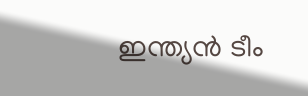ഇന്ത്യൻ ടീം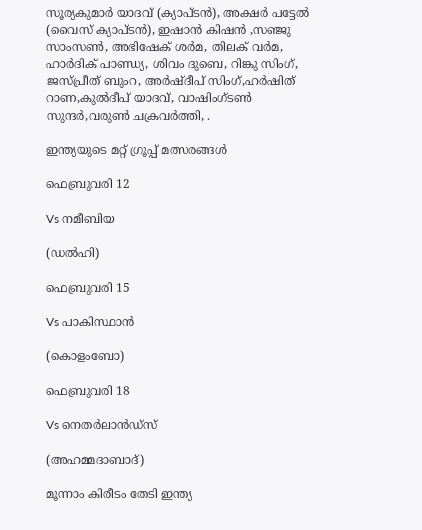സൂര്യകുമാർ യാദവ് (ക്യാപ്ടൻ), അക്ഷർ പട്ടേൽ (വൈസ് ക്യാപ്ടൻ), ഇഷാൻ കിഷൻ ,സഞ്ജു സാംസൺ, അഭിഷേക് ശർമ, തിലക് വർമ, ഹാർദിക് പാണ്ഡ്യ, ശിവം ദുബെ, റിങ്കു സിംഗ്, ജസ്പ്രീത് ബുംറ, അർഷ്ദീപ് സിംഗ്,ഹർഷിത് റാണ,കുൽദീപ് യാദവ്, വാഷിംഗ്‌ടൺ സുന്ദർ,വരുൺ ചക്രവർത്തി, .

ഇന്ത്യയുടെ മറ്റ് ഗ്രൂപ്പ് മത്സരങ്ങൾ

ഫെബ്രുവരി 12

Vs നമീബിയ

(ഡൽഹി)

ഫെബ്രുവരി 15

Vs പാകിസ്ഥാൻ

(കൊളംബോ)

ഫെബ്രുവരി 18

Vs നെതർലാൻഡ്സ്

(അഹമ്മദാബാദ്)

മൂന്നാം കിരീടം തേടി ഇന്ത്യ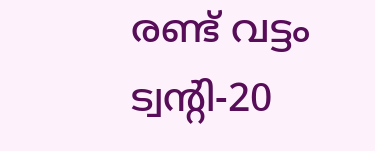രണ്ട് വട്ടം ട്വന്റി-20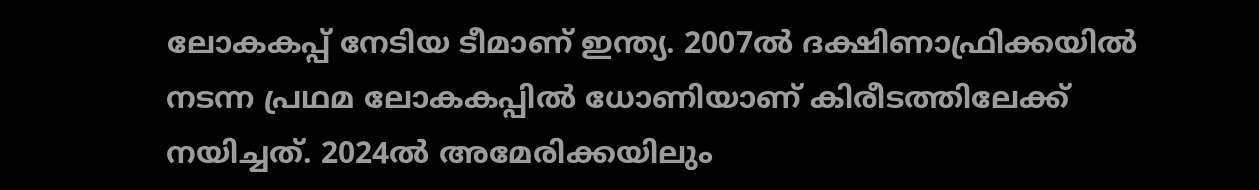ലോകകപ്പ് നേടിയ ടീമാണ് ഇന്ത്യ. 2007ൽ ദക്ഷിണാഫ്രിക്കയിൽ നടന്ന പ്രഥമ ലോകകപ്പിൽ ധോണിയാണ് കിരീടത്തിലേക്ക് നയിച്ചത്. 2024ൽ അമേരിക്കയിലും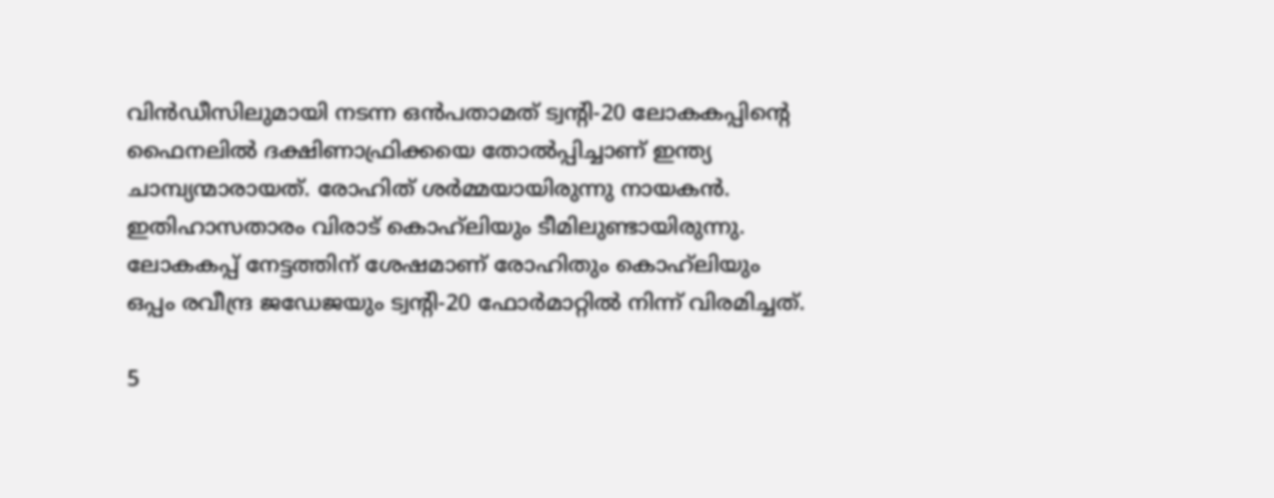വിൻഡീസിലുമായി നടന്ന ഒൻപതാമത് ട്വന്റി-20 ലോകകപ്പിന്റെ ഫൈനലിൽ ദക്ഷിണാഫ്രിക്കയെ തോൽപ്പിച്ചാണ് ഇന്ത്യ ചാമ്പ്യന്മാരായത്. രോഹിത് ശർമ്മയായിരുന്നു നായകൻ. ഇതിഹാസതാരം വിരാട് കൊഹ്‌ലിയും ടീമിലുണ്ടായിരുന്നു. ലോകകപ്പ് നേട്ടത്തിന് ശേഷമാണ് രോഹിതും കൊഹ്‌ലിയും ഒപ്പം രവീന്ദ്ര ജഡേജയും ട്വന്റി-20 ഫോർമാറ്റിൽ നിന്ന് വിരമിച്ചത്.

5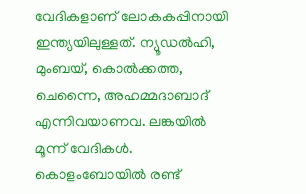വേദികളാണ് ലോകകപ്പിനായി ഇന്ത്യയിലുള്ളത്. ന്യൂഡൽഹി, മുംബയ്, കൊൽക്കത്ത, ചെന്നൈ, അഹമ്മദാബാദ് എന്നിവയാണവ. ലങ്കയിൽ മൂന്ന് വേദികൾ. കൊളംബോയിൽ രണ്ട്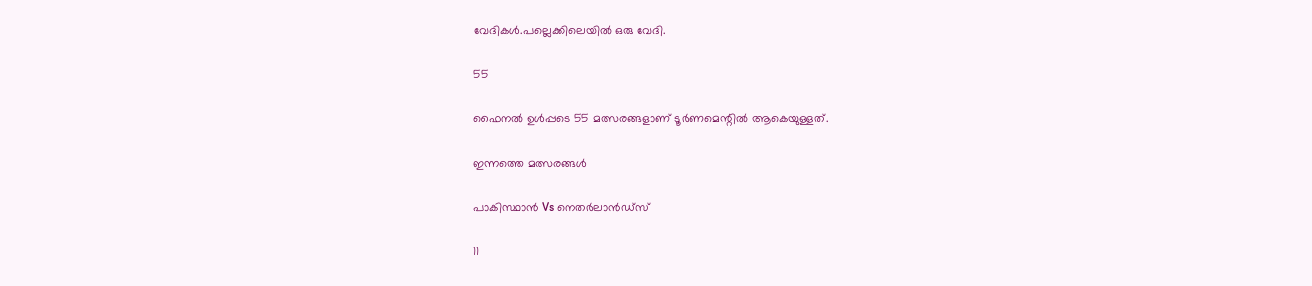വേദികൾ.പല്ലെക്കിലെയിൽ ഒരു വേദി.

55

ഫൈനൽ ഉൾപ്പടെ 55 മത്സരങ്ങളാണ് ടൂർണമെന്റിൽ ആകെയുള്ളത്.

ഇന്നത്തെ മത്സരങ്ങൾ

പാകിസ്ഥാൻ Vs നെതർലാൻഡ്സ്

11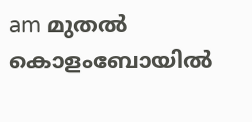am മുതൽ കൊളംബോയിൽ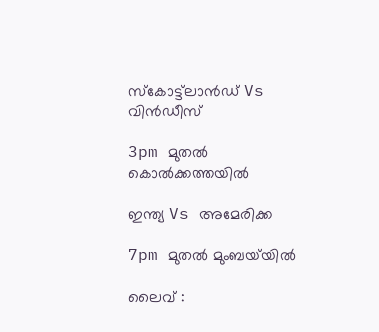സ്കോട്ട്‌ലാൻഡ് Vs വിൻഡീസ്

3pm മുതൽ കൊൽക്കത്തയിൽ

ഇന്ത്യ Vs അമേരിക്ക

7pm മുതൽ മുംബയ്‌യിൽ

ലൈവ് :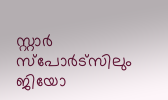സ്റ്റാർ സ്പോർട്സിലും ജിയോ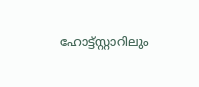ഹോട്ട്സ്റ്റാറിലും